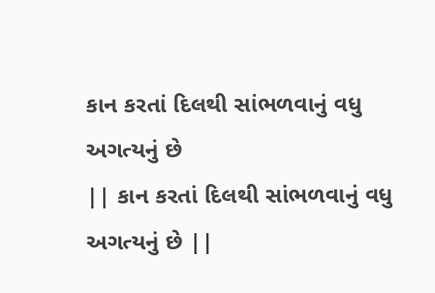કાન કરતાં દિલથી સાંભળવાનું વધુ અગત્યનું છે
|| કાન કરતાં દિલથી સાંભળવાનું વધુ અગત્યનું છે ||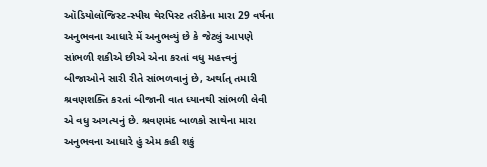ઑડિયોલૉજિસ્ટ-સ્પીચ થેરપિસ્ટ તરીકેના મારા 29 વર્ષના અનુભવના આધારે મેં અનુભવ્યું છે કે જેટલું આપણે સાંભળી શકીએ છીએ એના કરતાં વધુ મહત્ત્વનું બીજાઓને સારી રીતે સાંભળવાનું છે, અર્થાત્ તમારી શ્રવણશક્તિ કરતાં બીજાની વાત ધ્યાનથી સાંભળી લેવી એ વધુ અગત્યનું છે. શ્રવણમંદ બાળકો સાથેના મારા અનુભવના આધારે હું એમ કહી શકું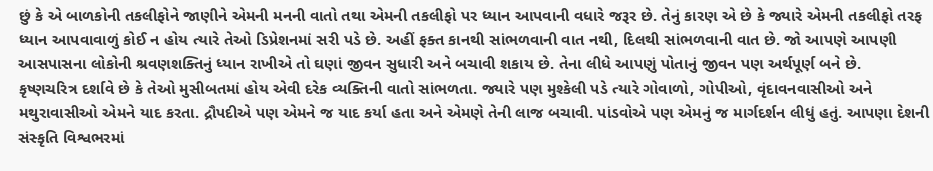છું કે એ બાળકોની તકલીફોને જાણીને એમની મનની વાતો તથા એમની તકલીફો પર ધ્યાન આપવાની વધારે જરૂર છે. તેનું કારણ એ છે કે જ્યારે એમની તકલીફો તરફ ધ્યાન આપવાવાળું કોઈ ન હોય ત્યારે તેઓ ડિપ્રેશનમાં સરી પડે છે. અહીં ફક્ત કાનથી સાંભળવાની વાત નથી, દિલથી સાંભળવાની વાત છે. જો આપણે આપણી આસપાસના લોકોની શ્રવણશક્તિનું ધ્યાન રાખીએ તો ઘણાં જીવન સુધારી અને બચાવી શકાય છે. તેના લીધે આપણું પોતાનું જીવન પણ અર્થપૂર્ણ બને છે.
કૃષ્ણચરિત્ર દર્શાવે છે કે તેઓ મુસીબતમાં હોય એવી દરેક વ્યક્તિની વાતો સાંભળતા. જ્યારે પણ મુશ્કેલી પડે ત્યારે ગોવાળો, ગોપીઓ, વૃંદાવનવાસીઓ અને મથુરાવાસીઓ એમને યાદ કરતા. દ્રૌપદીએ પણ એમને જ યાદ કર્યા હતા અને એમણે તેની લાજ બચાવી. પાંડવોએ પણ એમનું જ માર્ગદર્શન લીધું હતું. આપણા દેશની સંસ્કૃતિ વિશ્વભરમાં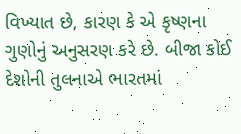વિખ્યાત છે, કારણ કે એ કૃષ્ણના ગુણોનું અનુસરણ કરે છે. બીજા કોઈ દેશોની તુલનાએ ભારતમાં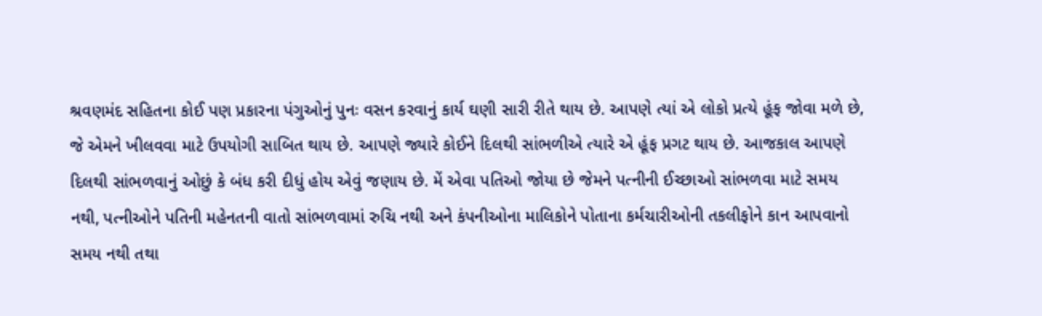શ્રવણમંદ સહિતના કોઈ પણ પ્રકારના પંગુઓનું પુનઃ વસન કરવાનું કાર્ય ઘણી સારી રીતે થાય છે. આપણે ત્યાં એ લોકો પ્રત્યે હૂંફ જોવા મળે છે, જે એમને ખીલવવા માટે ઉપયોગી સાબિત થાય છે. આપણે જ્યારે કોઈને દિલથી સાંભળીએ ત્યારે એ હૂંફ પ્રગટ થાય છે. આજકાલ આપણે દિલથી સાંભળવાનું ઓછું કે બંધ કરી દીધું હોય એવું જણાય છે. મેં એવા પતિઓ જોયા છે જેમને પત્નીની ઈચ્છાઓ સાંભળવા માટે સમય નથી, પત્નીઓને પતિની મહેનતની વાતો સાંભળવામાં રુચિ નથી અને કંપનીઓના માલિકોને પોતાના કર્મચારીઓની તકલીફોને કાન આપવાનો સમય નથી તથા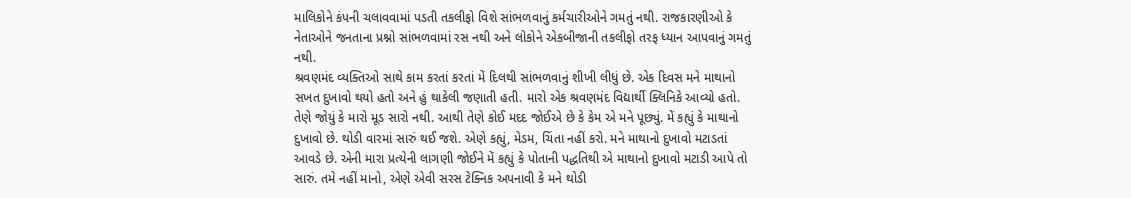માલિકોને કંપની ચલાવવામાં પડતી તકલીફો વિશે સાંભળવાનું કર્મચારીઓને ગમતું નથી. રાજકારણીઓ કે નેતાઓને જનતાના પ્રશ્નો સાંભળવામાં રસ નથી અને લોકોને એકબીજાની તકલીફો તરફ ધ્યાન આપવાનું ગમતું નથી.
શ્રવણમંદ વ્યક્તિઓ સાથે કામ કરતાં કરતાં મેં દિલથી સાંભળવાનું શીખી લીધું છે. એક દિવસ મને માથાનો સખત દુખાવો થયો હતો અને હું થાકેલી જણાતી હતી. મારો એક શ્રવણમંદ વિદ્યાર્થી ક્લિનિકે આવ્યો હતો. તેણે જોયું કે મારો મૂડ સારો નથી. આથી તેણે કોઈ મદદ જોઈએ છે કે કેમ એ મને પૂછ્યું. મેં કહ્યું કે માથાનો દુખાવો છે. થોડી વારમાં સારું થઈ જશે. એણે કહ્યું, મેડમ, ચિંતા નહીં કરો. મને માથાનો દુખાવો મટાડતાં આવડે છે. એની મારા પ્રત્યેની લાગણી જોઈને મેં કહ્યું કે પોતાની પદ્ધતિથી એ માથાનો દુખાવો મટાડી આપે તો સારું. તમે નહીં માનો, એણે એવી સરસ ટેક્નિક અપનાવી કે મને થોડી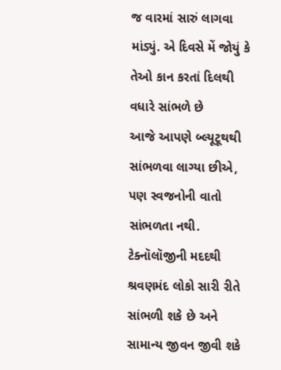જ વારમાં સારું લાગવા માંડ્યું. એ દિવસે મેં જોયું કે તેઓ કાન કરતાં દિલથી વધારે સાંભળે છે
આજે આપણે બ્લ્યૂટૂથથી સાંભળવા લાગ્યા છીએ, પણ સ્વજનોની વાતો સાંભળતા નથી. ટેક્નૉલૉજીની મદદથી શ્રવણમંદ લોકો સારી રીતે સાંભળી શકે છે અને સામાન્ય જીવન જીવી શકે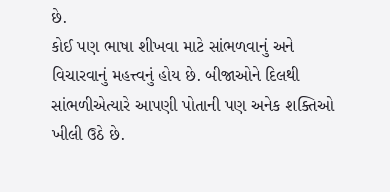છે.
કોઈ પણ ભાષા શીખવા માટે સાંભળવાનું અને વિચારવાનું મહત્ત્વનું હોય છે. બીજાઓને દિલથી સાંભળીએત્યારે આપણી પોતાની પણ અનેક શક્તિઓ ખીલી ઉઠે છે.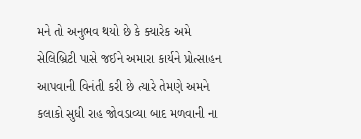મને તો અનુભવ થયો છે કે ક્યારેક અમે સેલિબ્રિટી પાસે જઈને અમારા કાર્યને પ્રોત્સાહન આપવાની વિનંતી કરી છે ત્યારે તેમણે અમને કલાકો સુધી રાહ જોવડાવ્યા બાદ મળવાની ના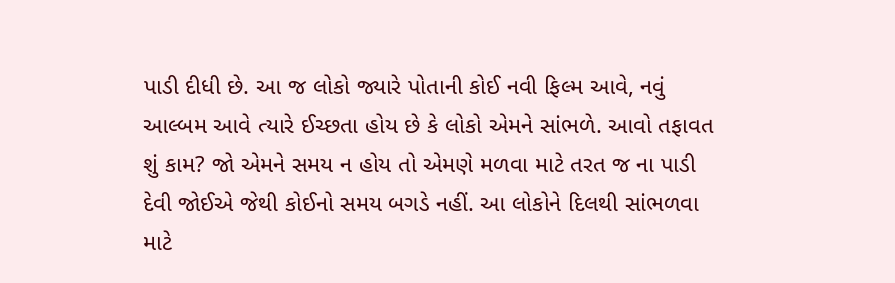પાડી દીધી છે. આ જ લોકો જ્યારે પોતાની કોઈ નવી ફિલ્મ આવે, નવું આલ્બમ આવે ત્યારે ઈચ્છતા હોય છે કે લોકો એમને સાંભળે. આવો તફાવત શું કામ? જો એમને સમય ન હોય તો એમણે મળવા માટે તરત જ ના પાડી દેવી જોઈએ જેથી કોઈનો સમય બગડે નહીં. આ લોકોને દિલથી સાંભળવા માટે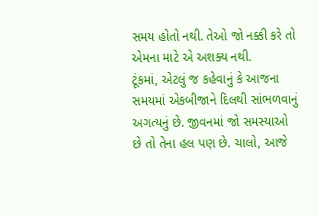સમય હોતો નથી. તેઓ જો નક્કી કરે તો એમના માટે એ અશક્ય નથી.
ટૂંકમાં, એટલું જ કહેવાનું કે આજના સમયમાં એકબીજાને દિલથી સાંભળવાનું અગત્યનું છે. જીવનમાં જો સમસ્યાઓ છે તો તેના હલ પણ છે. ચાલો, આજે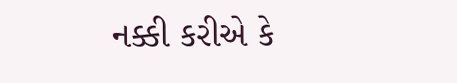નક્કી કરીએ કે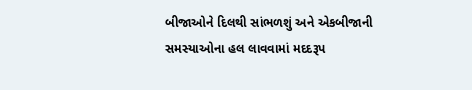બીજાઓને દિલથી સાંભળશું અને એકબીજાની સમસ્યાઓના હલ લાવવામાં મદદરૂપ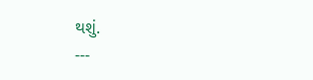થશું.
---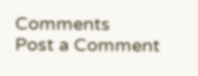Comments
Post a Comment